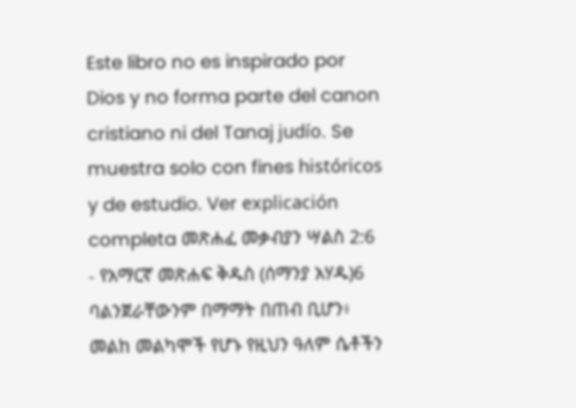Este libro no es inspirado por Dios y no forma parte del canon cristiano ni del Tanaj judío. Se muestra solo con fines históricos y de estudio. Ver explicación completa መጽሐፈ መቃብያን ሣልስ 2:6 - የአማርኛ መጽሐፍ ቅዱስ (ሰማንያ አሃዱ)6 ባልንጀራቸውንም በማማት በጠብ ቢሆን፥ መልከ መልካሞች የሆኑ የዚህን ዓለም ሴቶችን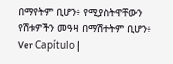በማየትም ቢሆን፥ የሚያስትዋቸውን የሽቱዎችን መዓዛ በማሽተትም ቢሆን፥ Ver Capítulo |